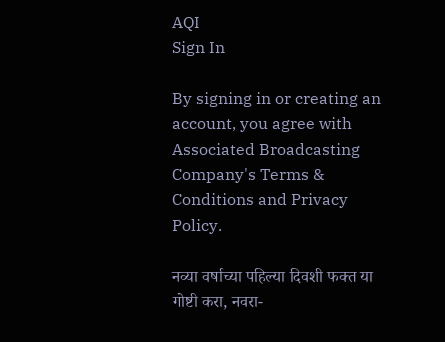AQI
Sign In

By signing in or creating an account, you agree with Associated Broadcasting Company's Terms & Conditions and Privacy Policy.

नव्या वर्षाच्या पहिल्या दिवशी फक्त या गोष्टी करा, नवरा-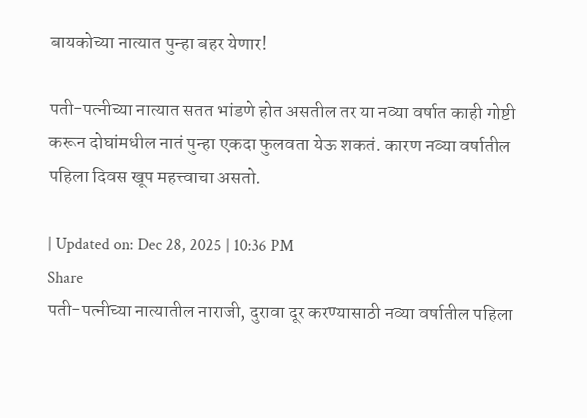बायकोच्या नात्यात पुन्हा बहर येणार!

पती-पत्नीच्या नात्यात सतत भांडणे होत असतील तर या नव्या वर्षात काही गोष्टी करून दोघांमधील नातं पुन्हा एकदा फुलवता येऊ शकतं. कारण नव्या वर्षातील पहिला दिवस खूप महत्त्वाचा असतो.

| Updated on: Dec 28, 2025 | 10:36 PM
Share
पती-पत्नीच्या नात्यातील नाराजी, दुरावा दूर करण्यासाठी नव्या वर्षातील पहिला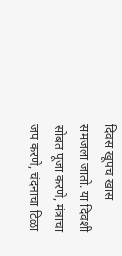दिवस खूपच खास समजला जातो. या दिवशी सोबत पूजा करणे, मंत्राचा जप करणे, चंदनाचा टिळा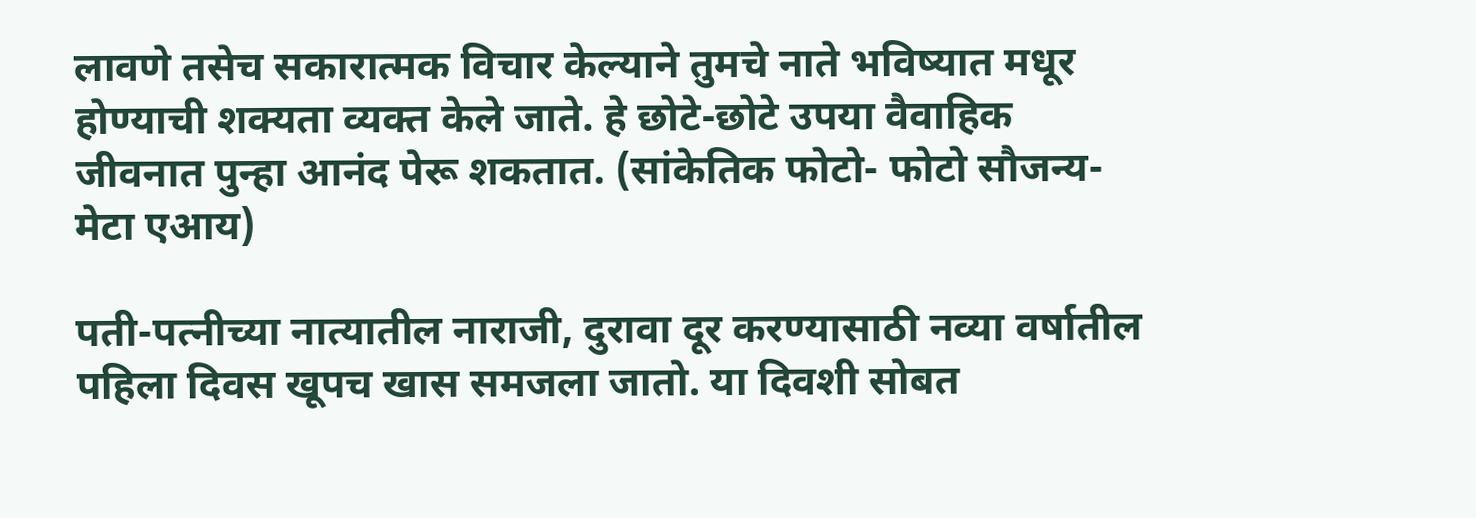लावणे तसेच सकारात्मक विचार केल्याने तुमचे नाते भविष्यात मधूर होण्याची शक्यता व्यक्त केले जाते. हे छोटे-छोटे उपया वैवाहिक जीवनात पुन्हा आनंद पेरू शकतात. (सांकेतिक फोटो- फोटो सौजन्य- मेटा एआय)

पती-पत्नीच्या नात्यातील नाराजी, दुरावा दूर करण्यासाठी नव्या वर्षातील पहिला दिवस खूपच खास समजला जातो. या दिवशी सोबत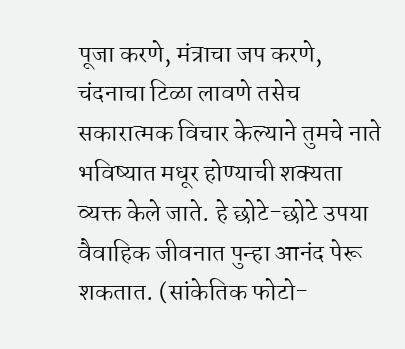पूजा करणे, मंत्राचा जप करणे, चंदनाचा टिळा लावणे तसेच सकारात्मक विचार केल्याने तुमचे नाते भविष्यात मधूर होण्याची शक्यता व्यक्त केले जाते. हे छोटे-छोटे उपया वैवाहिक जीवनात पुन्हा आनंद पेरू शकतात. (सांकेतिक फोटो-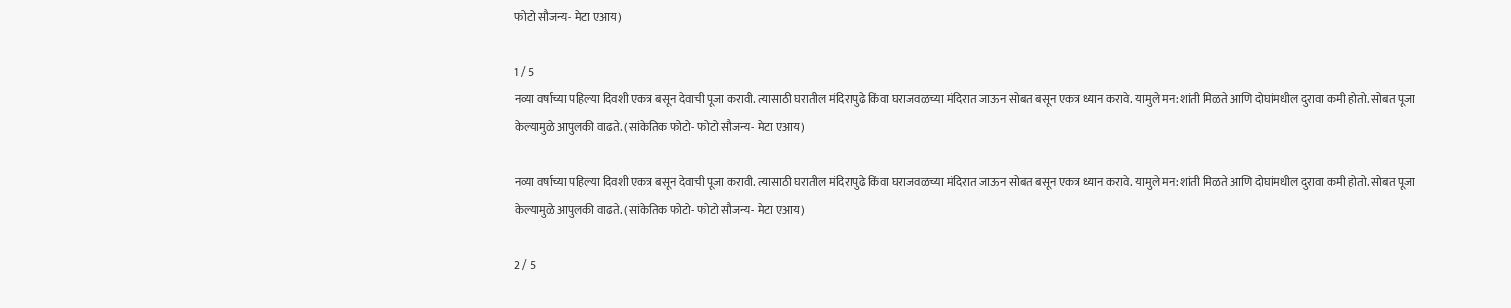फोटो सौजन्य- मेटा एआय)

1 / 5
नव्या वर्षाच्या पहिल्या दिवशी एकत्र बसून देवाची पूजा करावी. त्यासाठी घरातील मंदिरापुढे किंवा घराजवळच्या मंदिरात जाऊन सोबत बसून एकत्र ध्यान करावे. यामुले मन:शांती मिळते आणि दोघांमधील दुरावा कमी होतो. सोबत पूजा केल्यामुळे आपुलकी वाढते. (सांकेतिक फोटो- फोटो सौजन्य- मेटा एआय)

नव्या वर्षाच्या पहिल्या दिवशी एकत्र बसून देवाची पूजा करावी. त्यासाठी घरातील मंदिरापुढे किंवा घराजवळच्या मंदिरात जाऊन सोबत बसून एकत्र ध्यान करावे. यामुले मन:शांती मिळते आणि दोघांमधील दुरावा कमी होतो. सोबत पूजा केल्यामुळे आपुलकी वाढते. (सांकेतिक फोटो- फोटो सौजन्य- मेटा एआय)

2 / 5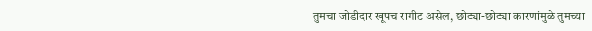तुमचा जोडीदार खूपच रागीट असेल, छोट्या-छोट्या कारणांमुळे तुमच्या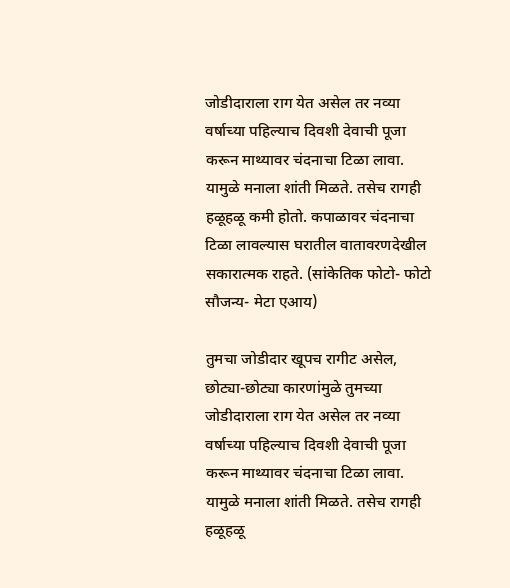जोडीदाराला राग येत असेल तर नव्या वर्षाच्या पहिल्याच दिवशी देवाची पूजा करून माथ्यावर चंदनाचा टिळा लावा. यामुळे मनाला शांती मिळते. तसेच रागही हळूहळू कमी होतो. कपाळावर चंदनाचा टिळा लावल्यास घरातील वातावरणदेखील सकारात्मक राहते. (सांकेतिक फोटो- फोटो सौजन्य- मेटा एआय)

तुमचा जोडीदार खूपच रागीट असेल, छोट्या-छोट्या कारणांमुळे तुमच्या जोडीदाराला राग येत असेल तर नव्या वर्षाच्या पहिल्याच दिवशी देवाची पूजा करून माथ्यावर चंदनाचा टिळा लावा. यामुळे मनाला शांती मिळते. तसेच रागही हळूहळू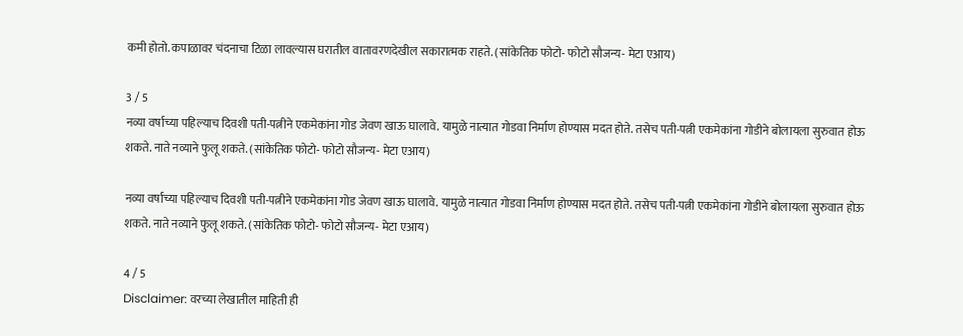कमी होतो. कपाळावर चंदनाचा टिळा लावल्यास घरातील वातावरणदेखील सकारात्मक राहते. (सांकेतिक फोटो- फोटो सौजन्य- मेटा एआय)

3 / 5
नव्या वर्षाच्या पहिल्याच दिवशी पती-पत्नीने एकमेकांना गोड जेवण खाऊ घालावे. यामुळे नात्यात गोडवा निर्माण होण्यास मदत होते. तसेच पती-पत्नी एकमेकांना गोडीने बोलायला सुरुवात होऊ शकते. नाते नव्याने फुलू शकते. (सांकेतिक फोटो- फोटो सौजन्य- मेटा एआय)

नव्या वर्षाच्या पहिल्याच दिवशी पती-पत्नीने एकमेकांना गोड जेवण खाऊ घालावे. यामुळे नात्यात गोडवा निर्माण होण्यास मदत होते. तसेच पती-पत्नी एकमेकांना गोडीने बोलायला सुरुवात होऊ शकते. नाते नव्याने फुलू शकते. (सांकेतिक फोटो- फोटो सौजन्य- मेटा एआय)

4 / 5
Disclaimer: वरच्या लेखातील माहिती ही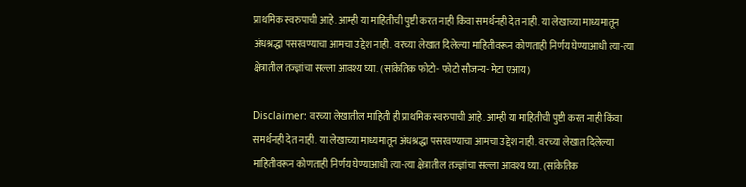प्राथमिक स्वरुपाची आहे. आम्ही या माहितीची पुष्टी करत नाही किंवा समर्थनही देत नाही. या लेखाच्या माध्यमातून अंधश्रद्धा पसरवण्याचा आमचा उद्देश नाही. वरच्या लेखात दिलेल्या माहितीवरून कोणताही निर्णय घेण्याआधी त्या-त्या क्षेत्रातील तज्ज्ञांचा सल्ला आवश्य घ्या. (सांकेतिक फोटो- फोटो सौजन्य- मेटा एआय)

Disclaimer: वरच्या लेखातील माहिती ही प्राथमिक स्वरुपाची आहे. आम्ही या माहितीची पुष्टी करत नाही किंवा समर्थनही देत नाही. या लेखाच्या माध्यमातून अंधश्रद्धा पसरवण्याचा आमचा उद्देश नाही. वरच्या लेखात दिलेल्या माहितीवरून कोणताही निर्णय घेण्याआधी त्या-त्या क्षेत्रातील तज्ज्ञांचा सल्ला आवश्य घ्या. (सांकेतिक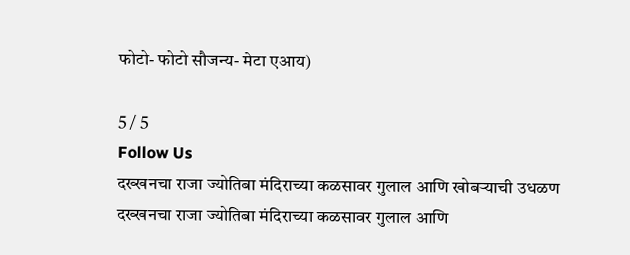फोटो- फोटो सौजन्य- मेटा एआय)

5 / 5
Follow Us
दख्खनचा राजा ज्योतिबा मंदिराच्या कळसावर गुलाल आणि खोबऱ्याची उधळण
दख्खनचा राजा ज्योतिबा मंदिराच्या कळसावर गुलाल आणि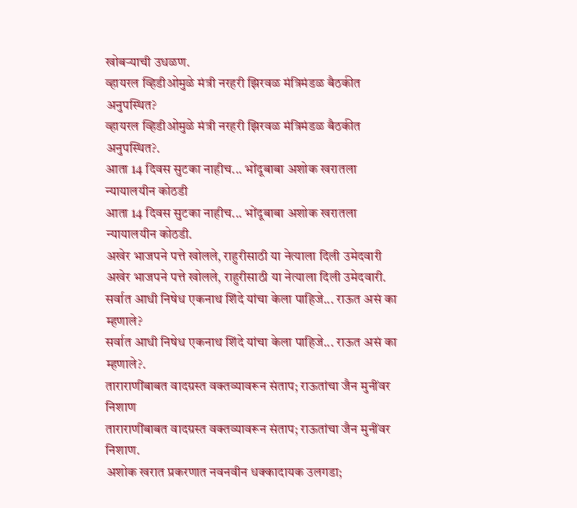खोबऱ्याची उधळण.
व्हायरल व्हिडीओमुळे मंत्री नरहरी झिरवळ मंत्रिमंडळ बैठकीत अनुपस्थित?
व्हायरल व्हिडीओमुळे मंत्री नरहरी झिरवळ मंत्रिमंडळ बैठकीत अनुपस्थित?.
आता 14 दिवस सुटका नाहीच... भोंदूबाबा अशोक खरातला न्यायालयीन कोठडी
आता 14 दिवस सुटका नाहीच... भोंदूबाबा अशोक खरातला न्यायालयीन कोठडी.
अखेर भाजपने पत्ते खोलले, राहुरीसाठी या नेत्याला दिली उमेदवारी
अखेर भाजपने पत्ते खोलले, राहुरीसाठी या नेत्याला दिली उमेदवारी.
सर्वात आधी निषेध एकनाथ शिंदे यांचा केला पाहिजे... राऊत असं का म्हणाले?
सर्वात आधी निषेध एकनाथ शिंदे यांचा केला पाहिजे... राऊत असं का म्हणाले?.
ताराराणींबाबत वादग्रस्त वक्तव्यावरून संताप; राऊतांचा जैन मुनींवर निशाण
ताराराणींबाबत वादग्रस्त वक्तव्यावरून संताप; राऊतांचा जैन मुनींवर निशाण.
अशोक खरात प्रकरणात नवनवीन धक्कादायक उलगडा;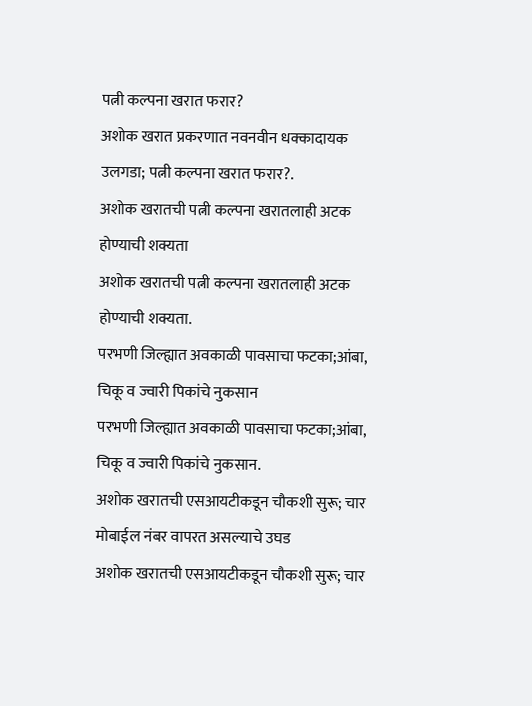पत्नी कल्पना खरात फरार?
अशोक खरात प्रकरणात नवनवीन धक्कादायक उलगडा; पत्नी कल्पना खरात फरार?.
अशोक खरातची पत्नी कल्पना खरातलाही अटक होण्याची शक्यता
अशोक खरातची पत्नी कल्पना खरातलाही अटक होण्याची शक्यता.
परभणी जिल्ह्यात अवकाळी पावसाचा फटका;आंबा, चिकू व ज्वारी पिकांचे नुकसान
परभणी जिल्ह्यात अवकाळी पावसाचा फटका;आंबा, चिकू व ज्वारी पिकांचे नुकसान.
अशोक खरातची एसआयटीकडून चौकशी सुरू; चार मोबाईल नंबर वापरत असल्याचे उघड
अशोक खरातची एसआयटीकडून चौकशी सुरू; चार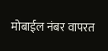मोबाईल नंबर वापरत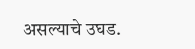असल्याचे उघड.